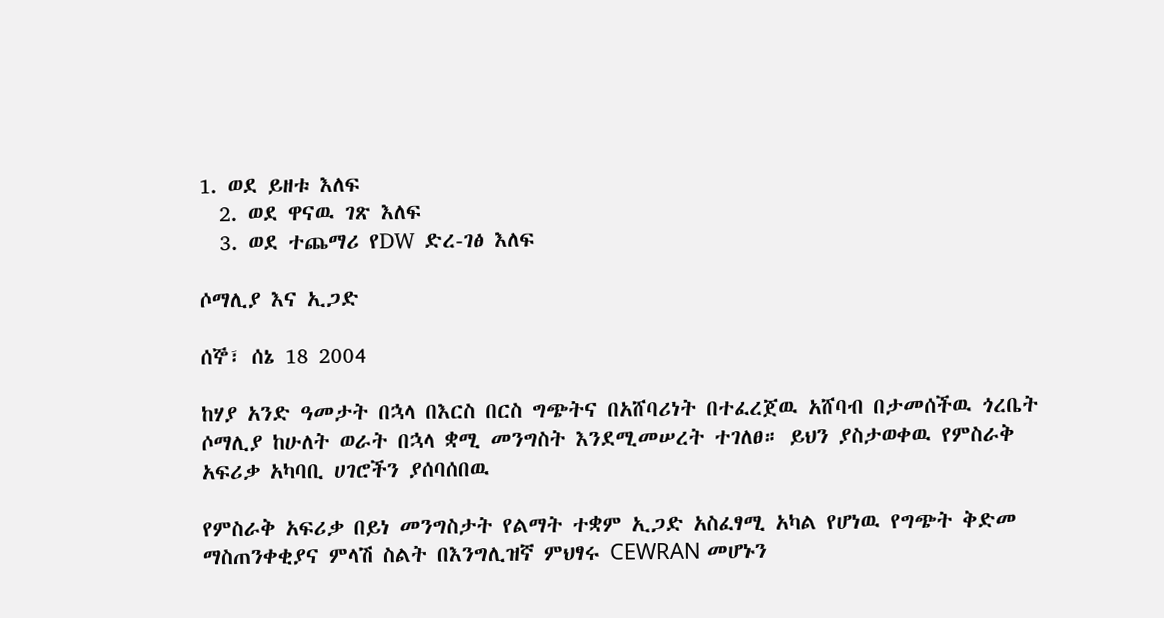1. ወደ ይዘቱ እለፍ
  2. ወደ ዋናዉ ገጽ እለፍ
  3. ወደ ተጨማሪ የDW ድረ-ገፅ እለፍ

ሶማሊያ እና ኢጋድ

ሰኞ፣ ሰኔ 18 2004

ከሃያ አንድ ዓመታት በኋላ በእርስ በርስ ግጭትና በአሸባሪነት በተፈረጀዉ አሸባብ በታመሰችዉ ጎረቤት ሶማሊያ ከሁለት ወራት በኋላ ቋሚ መንግስት እንደሚመሠረት ተገለፀ። ይህን ያስታወቀዉ የምስራቅ አፍሪቃ አካባቢ ሀገሮችን ያሰባሰበዉ

የምስራቅ አፍሪቃ በይነ መንግስታት የልማት ተቋም ኢጋድ አስፈፃሚ አካል የሆነዉ የግጭት ቅድመ ማስጠንቀቂያና ምላሽ ስልት በእንግሊዝኛ ምህፃሩ CEWRAN መሆኑን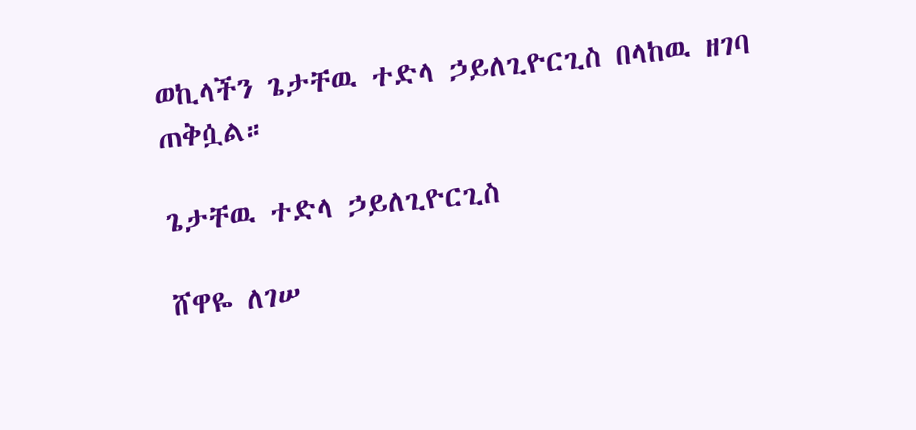ወኪላችን ጌታቸዉ ተድላ ኃይለጊዮርጊስ በላከዉ ዘገባ ጠቅሷል።

ጌታቸዉ ተድላ ኃይለጊዮርጊስ

ሸዋዬ ለገሠ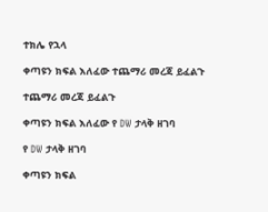ተክሌ የኋላ

ቀጣዩን ክፍል እለፈው ተጨማሪ መረጃ ይፈልጉ

ተጨማሪ መረጃ ይፈልጉ

ቀጣዩን ክፍል እለፈው የ DW ታላቅ ዘገባ

የ DW ታላቅ ዘገባ

ቀጣዩን ክፍል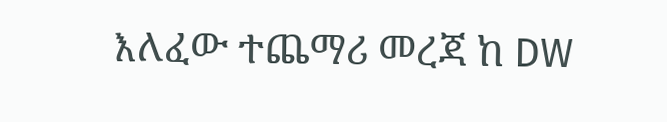እለፈው ተጨማሪ መረጃ ከ DW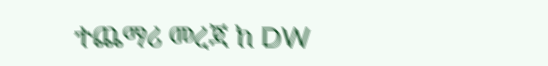ተጨማሪ መረጃ ከ DW